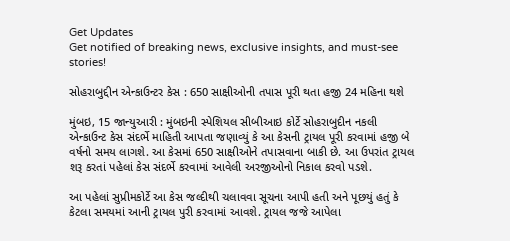Get Updates
Get notified of breaking news, exclusive insights, and must-see stories!

સોહરાબુદ્દીન એન્કાઉન્ટર કેસ : 650 સાક્ષીઓની તપાસ પૂરી થતા હજી 24 મહિના થશે

મુંબઇ, 15 જાન્યુઆરી : મુંબઇની સ્‍પેશિયલ સીબીઆઇ કોર્ટે સોહરાબુદીન નકલી એન્‍કાઉન્‍ટ કેસ સંદર્ભે માહિતી આપતા જણાવ્‍યું કે આ કેસની ટ્રાયલ પૂરી કરવામાં હજી બે વર્ષનો સમય લાગશે. આ કેસમાં 650 સાક્ષીઓને તપાસવાના બાકી છે. આ ઉપરાંત ટ્રાયલ શરૂ કરતાં પહેલાં કેસ સંદર્ભે કરવામાં આવેલી અરજીઓનો નિકાલ કરવો પડશે.

આ પહેલાં સુપ્રીમકોર્ટે આ કેસ જલ્‍દીથી ચલાવવા સૂચના આપી હતી અને પૂછયું હતું કે કેટલા સમયમાં આની ટ્રાયલ પુરી કરવામાં આવશે. ટ્રાયલ જજે આપેલા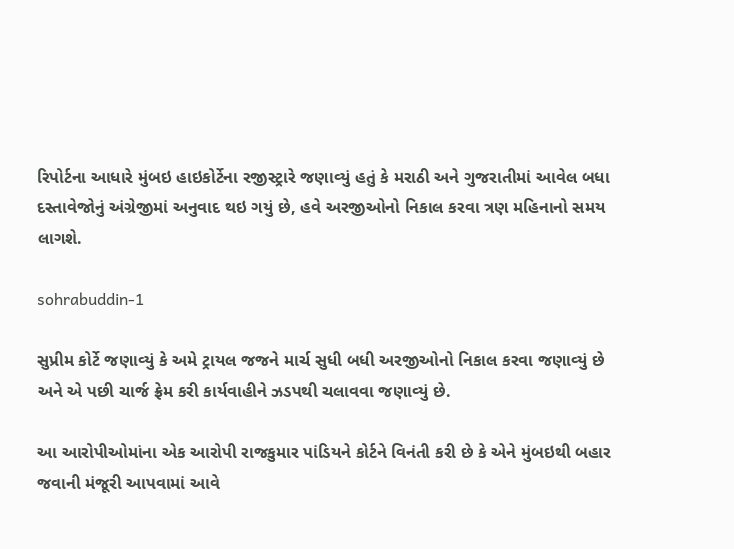રિપોર્ટના આધારે મુંબઇ હાઇકોર્ટેના રજીસ્‍ટ્રારે જણાવ્‍યું હતું કે મરાઠી અને ગુજરાતીમાં આવેલ બધા દસ્‍તાવેજોનું અંગ્રેજીમાં અનુવાદ થઇ ગયું છે, હવે અરજીઓનો નિકાલ કરવા ત્રણ મહિનાનો સમય લાગશે.

sohrabuddin-1

સુપ્રીમ કોર્ટે જણાવ્‍યું કે અમે ટ્રાયલ જજને માર્ચ સુધી બધી અરજીઓનો નિકાલ કરવા જણાવ્‍યું છે અને એ પછી ચાર્જ ફ્રેમ કરી કાર્યવાહીને ઝડપથી ચલાવવા જણાવ્‍યું છે.

આ આરોપીઓમાંના એક આરોપી રાજકુમાર પાંડિયને કોર્ટને વિનંતી કરી છે કે એને મુંબઇથી બહાર જવાની મંજૂરી આપવામાં આવે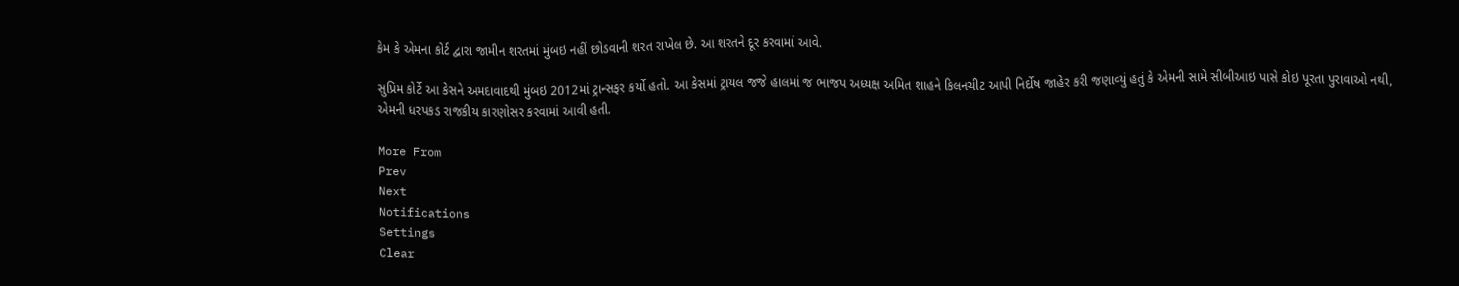કેમ કે એમના કોર્ટ દ્વારા જામીન શરતમાં મુંબઇ નહીં છોડવાની શરત રાખેલ છે. આ શરતને દૂર કરવામાં આવે.

સુપ્રિમ કોર્ટે આ કેસને અમદાવાદથી મુંબઇ 2012માં ટ્રાન્‍સફર કર્યો હતો. આ કેસમાં ટ્રાયલ જજે હાલમાં જ ભાજપ અધ્‍યક્ષ અમિત શાહને કિલનચીટ આપી નિર્દોષ જાહેર કરી જણાવ્‍યું હતું કે એમની સામે સીબીઆઇ પાસે કોઇ પૂરતા પુરાવાઓ નથી, એમની ધરપકડ રાજકીય કારણોસર કરવામાં આવી હતી.

More From
Prev
Next
Notifications
Settings
Clear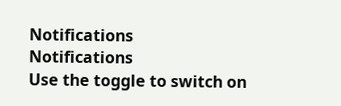Notifications
Notifications
Use the toggle to switch on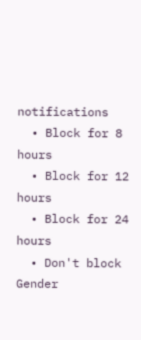notifications
  • Block for 8 hours
  • Block for 12 hours
  • Block for 24 hours
  • Don't block
Gender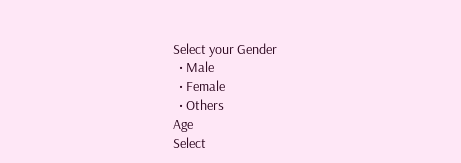Select your Gender
  • Male
  • Female
  • Others
Age
Select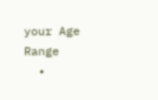your Age Range
  •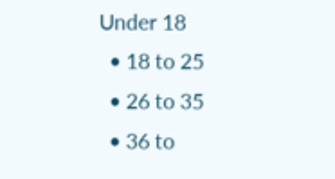Under 18
  • 18 to 25
  • 26 to 35
  • 36 to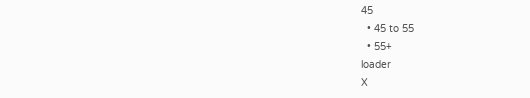45
  • 45 to 55
  • 55+
loader
X